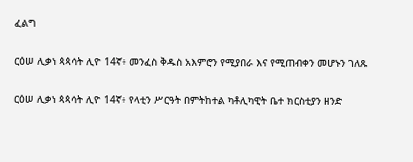ፈልግ

ርዕሠ ሊቃነ ጳጳሳት ሊዮ 14ኛ፥ መንፈስ ቅዱስ አእምሮን የሚያበራ እና የሚጠብቀን መሆኑን ገለጹ

ርዕሠ ሊቃነ ጳጳሳት ሊዮ 14ኛ፥ የላቲን ሥርዓት በምትከተል ካቶሊካዊት ቤተ ክርስቲያን ዘንድ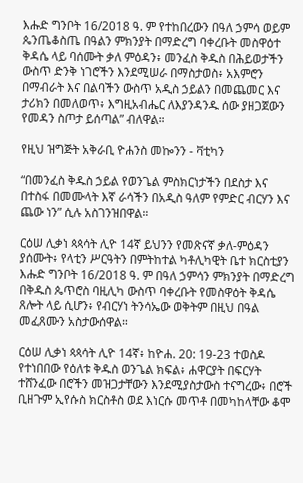እሑድ ግንቦት 16/2018 ዓ. ም የተከበረውን በዓለ ኃምሳ ወይም ጴንጤቆስጤ በዓልን ምክንያት በማድረግ ባቀረቡት መስዋዕተ ቅዳሴ ላይ ባሰሙት ቃለ ምዕዳን፥ መንፈስ ቅዱስ በሕይወታችን ውስጥ ድንቅ ነገሮችን እንደሚሠራ በማስታወስ፥ አእምሮን በማብራት እና በልባችን ውስጥ አዲስ ኃይልን በመጨመር እና ታሪክን በመለወጥ፥ እግዚአብሔር ለእያንዳንዱ ሰው ያዘጋጀውን የመዳን ስጦታ ይሰጣል” ብለዋል።

የዚህ ዝግጅት አቅራቢ ዮሐንስ መኰንን - ቫቲካን

“በመንፈስ ቅዱስ ኃይል የወንጌል ምስክርነታችን በደስታ እና በተስፋ በመሙላት እኛ ራሳችን በአዲስ ዓለም የምድር ብርሃን እና ጨው ነን” ሲሉ አስገንዝበዋል።

ርዕሠ ሊቃነ ጳጳሳት ሊዮ 14ኛ ይህንን የመጽናኛ ቃለ-ምዕዳን ያሰሙት፥ የላቲን ሥርዓትን በምትከተል ካቶሊካዊት ቤተ ክርስቲያን እሑድ ግንቦት 16/2018 ዓ. ም በዓለ ኃምሳን ምክንያት በማድረግ በቅዱስ ጴጥሮስ ባዚሊካ ውስጥ ባቀረቡት የመስዋዕት ቅዳሴ ጸሎት ላይ ሲሆን፥ የብርሃነ ትንሳኤው ወቅትም በዚህ በዓል መፈጸሙን አስታውሰዋል።

ርዕሠ ሊቃነ ጳጳሳት ሊዮ 14ኛ፥ ከዮሐ. 20: 19-23 ተወስዶ የተነበበው የዕለቱ ቅዱስ ወንጌል ክፍል፥ ሐዋርያት በፍርሃት ተሸንፈው በሮችን መዝጋታቸውን እንደሚያስታውስ ተናግረው፥ በሮች ቢዘጉም ኢየሱስ ክርስቶስ ወደ እነርሱ መጥቶ በመካከላቸው ቆሞ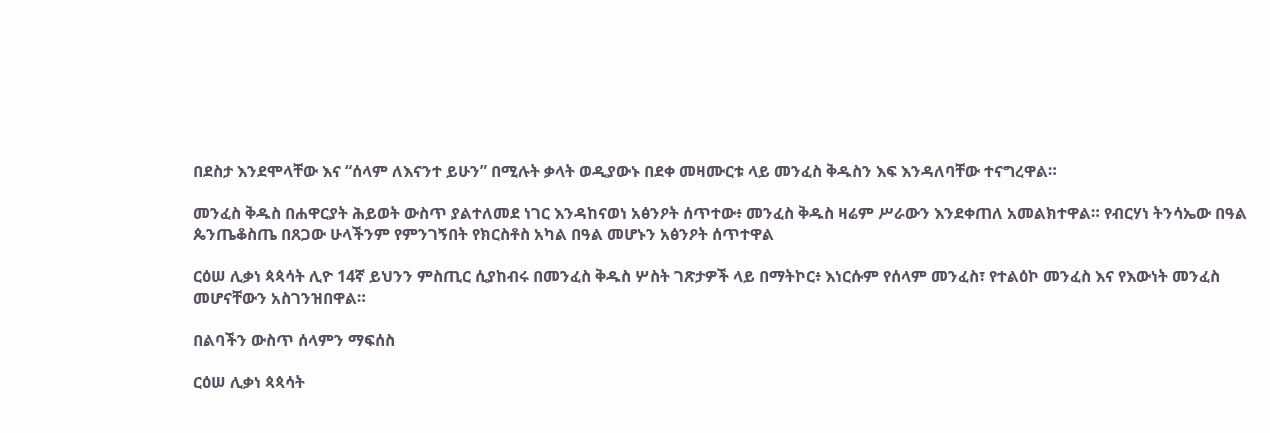በደስታ እንደሞላቸው እና “ሰላም ለእናንተ ይሁን” በሚሉት ቃላት ወዲያውኑ በደቀ መዛሙርቱ ላይ መንፈስ ቅዱስን እፍ እንዳለባቸው ተናግረዋል።

መንፈስ ቅዱስ በሐዋርያት ሕይወት ውስጥ ያልተለመደ ነገር እንዳከናወነ አፅንዖት ሰጥተው፥ መንፈስ ቅዱስ ዛሬም ሥራውን እንደቀጠለ አመልክተዋል። የብርሃነ ትንሳኤው በዓል ጴንጤቆስጤ በጸጋው ሁላችንም የምንገኝበት የክርስቶስ አካል በዓል መሆኑን አፅንዖት ሰጥተዋል

ርዕሠ ሊቃነ ጳጳሳት ሊዮ 14ኛ ይህንን ምስጢር ሲያከብሩ በመንፈስ ቅዱስ ሦስት ገጽታዎች ላይ በማትኮር፥ እነርሱም የሰላም መንፈስ፣ የተልዕኮ መንፈስ እና የእውነት መንፈስ መሆናቸውን አስገንዝበዋል።

በልባችን ውስጥ ሰላምን ማፍሰስ

ርዕሠ ሊቃነ ጳጳሳት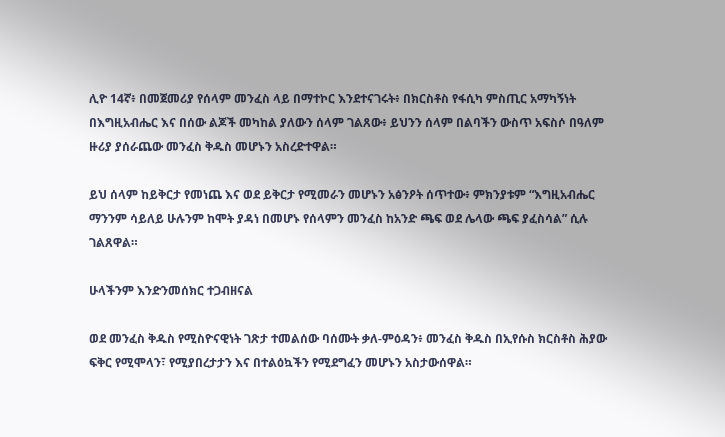ሊዮ 14ኛ፥ በመጀመሪያ የሰላም መንፈስ ላይ በማተኮር እንደተናገሩት፥ በክርስቶስ የፋሲካ ምስጢር አማካኝነት በእግዚአብሔር እና በሰው ልጆች መካከል ያለውን ሰላም ገልጸው፥ ይህንን ሰላም በልባችን ውስጥ አፍስሶ በዓለም ዙሪያ ያሰራጨው መንፈስ ቅዱስ መሆኑን አስረድተዋል።

ይህ ሰላም ከይቅርታ የመነጨ እና ወደ ይቅርታ የሚመራን መሆኑን አፅንዖት ሰጥተው፥ ምክንያቱም “እግዚአብሔር ማንንም ሳይለይ ሁሉንም ከሞት ያዳነ በመሆኑ የሰላምን መንፈስ ከአንድ ጫፍ ወደ ሌላው ጫፍ ያፈስሳል” ሲሉ ገልጸዋል።

ሁላችንም እንድንመሰክር ተጋብዘናል

ወደ መንፈስ ቅዱስ የሚስዮናዊነት ገጽታ ተመልሰው ባሰሙት ቃለ-ምዕዳን፥ መንፈስ ቅዱስ በኢየሱስ ክርስቶስ ሕያው ፍቅር የሚሞላን፣ የሚያበረታታን እና በተልዕኳችን የሚደግፈን መሆኑን አስታውሰዋል።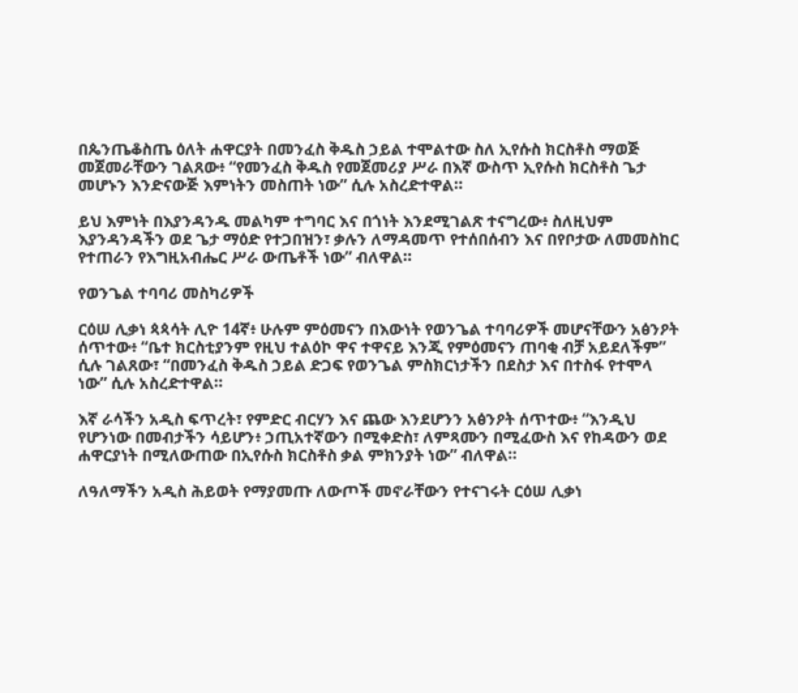በጴንጤቆስጤ ዕለት ሐዋርያት በመንፈስ ቅዱስ ኃይል ተሞልተው ስለ ኢየሱስ ክርስቶስ ማወጅ መጀመራቸውን ገልጸው፥ “የመንፈስ ቅዱስ የመጀመሪያ ሥራ በእኛ ውስጥ ኢየሱስ ክርስቶስ ጌታ መሆኑን እንድናውጅ እምነትን መስጠት ነው” ሲሉ አስረድተዋል።

ይህ እምነት በእያንዳንዱ መልካም ተግባር እና በጎነት እንደሚገልጽ ተናግረው፥ ስለዚህም እያንዳንዳችን ወደ ጌታ ማዕድ የተጋበዝን፣ ቃሉን ለማዳመጥ የተሰበሰብን እና በየቦታው ለመመስከር የተጠራን የእግዚአብሔር ሥራ ውጤቶች ነው” ብለዋል።

የወንጌል ተባባሪ መስካሪዎች

ርዕሠ ሊቃነ ጳጳሳት ሊዮ 14ኛ፥ ሁሉም ምዕመናን በእውነት የወንጌል ተባባሪዎች መሆናቸውን አፅንዖት ሰጥተው፥ “ቤተ ክርስቲያንም የዚህ ተልዕኮ ዋና ተዋናይ እንጂ የምዕመናን ጠባቂ ብቻ አይደለችም” ሲሉ ገልጸው፣ “በመንፈስ ቅዱስ ኃይል ድጋፍ የወንጌል ምስክርነታችን በደስታ እና በተስፋ የተሞላ ነው” ሲሉ አስረድተዋል።

እኛ ራሳችን አዲስ ፍጥረት፣ የምድር ብርሃን እና ጨው እንደሆንን አፅንዖት ሰጥተው፥ “እንዲህ የሆንነው በመብታችን ሳይሆን፥ ኃጢአተኛውን በሚቀድስ፣ ለምጻሙን በሚፈውስ እና የከዳውን ወደ ሐዋርያነት በሚለውጠው በኢየሱስ ክርስቶስ ቃል ምክንያት ነው” ብለዋል።

ለዓለማችን አዲስ ሕይወት የማያመጡ ለውጦች መኖራቸውን የተናገሩት ርዕሠ ሊቃነ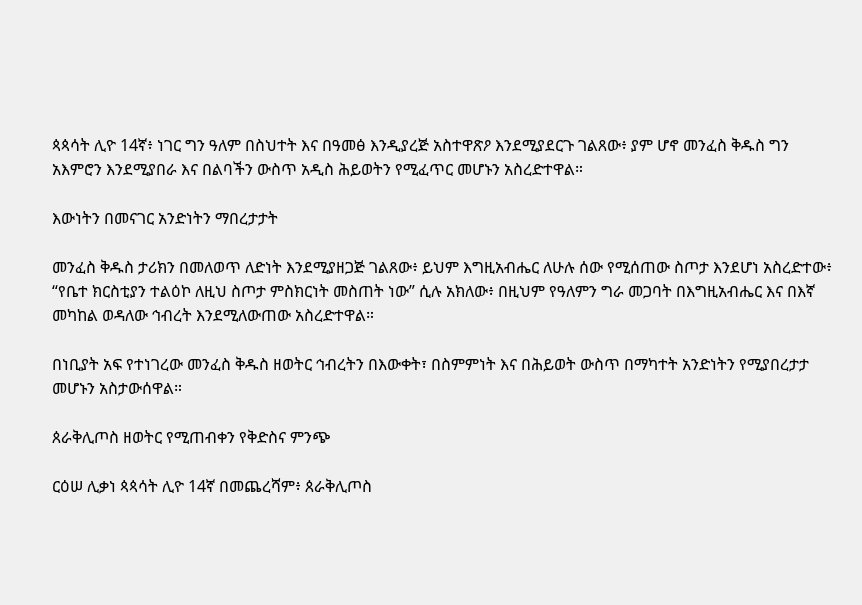ጳጳሳት ሊዮ 14ኛ፥ ነገር ግን ዓለም በስህተት እና በዓመፅ እንዲያረጅ አስተዋጽዖ እንደሚያደርጉ ገልጸው፥ ያም ሆኖ መንፈስ ቅዱስ ግን አእምሮን እንደሚያበራ እና በልባችን ውስጥ አዲስ ሕይወትን የሚፈጥር መሆኑን አስረድተዋል።

እውነትን በመናገር አንድነትን ማበረታታት

መንፈስ ቅዱስ ታሪክን በመለወጥ ለድነት እንደሚያዘጋጅ ገልጸው፥ ይህም እግዚአብሔር ለሁሉ ሰው የሚሰጠው ስጦታ እንደሆነ አስረድተው፥ “የቤተ ክርስቲያን ተልዕኮ ለዚህ ስጦታ ምስክርነት መስጠት ነው” ሲሉ አክለው፥ በዚህም የዓለምን ግራ መጋባት በእግዚአብሔር እና በእኛ መካከል ወዳለው ኅብረት እንደሚለውጠው አስረድተዋል።

በነቢያት አፍ የተነገረው መንፈስ ቅዱስ ዘወትር ኅብረትን በእውቀት፣ በስምምነት እና በሕይወት ውስጥ በማካተት አንድነትን የሚያበረታታ መሆኑን አስታውሰዋል።

ጰራቅሊጦስ ዘወትር የሚጠብቀን የቅድስና ምንጭ

ርዕሠ ሊቃነ ጳጳሳት ሊዮ 14ኛ በመጨረሻም፥ ጰራቅሊጦስ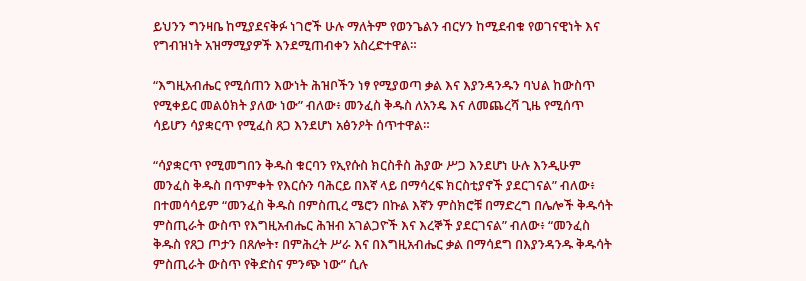ይህንን ግንዛቤ ከሚያደናቅፉ ነገሮች ሁሉ ማለትም የወንጌልን ብርሃን ከሚደብቁ የወገናዊነት እና የግብዝነት አዝማሚያዎች እንደሚጠብቀን አስረድተዋል።

“እግዚአብሔር የሚሰጠን እውነት ሕዝቦችን ነፃ የሚያወጣ ቃል እና እያንዳንዱን ባህል ከውስጥ የሚቀይር መልዕክት ያለው ነው” ብለው፥ መንፈስ ቅዱስ ለአንዴ እና ለመጨረሻ ጊዜ የሚሰጥ ሳይሆን ሳያቋርጥ የሚፈስ ጸጋ እንደሆነ አፅንዖት ሰጥተዋል።

“ሳያቋርጥ የሚመግበን ቅዱስ ቁርባን የኢየሱስ ክርስቶስ ሕያው ሥጋ እንደሆነ ሁሉ እንዲሁም መንፈስ ቅዱስ በጥምቀት የእርሱን ባሕርይ በእኛ ላይ በማሳረፍ ክርስቲያኖች ያደርገናል” ብለው፥ በተመሳሳይም “መንፈስ ቅዱስ በምስጢረ ሜሮን በኩል እኛን ምስክሮቹ በማድረግ በሌሎች ቅዱሳት ምስጢራት ውስጥ የእግዚአብሔር ሕዝብ አገልጋዮች እና እረኞች ያደርገናል” ብለው፥ “መንፈስ ቅዱስ የጸጋ ጦታን በጸሎት፣ በምሕረት ሥራ እና በእግዚአብሔር ቃል በማሳደግ በእያንዳንዱ ቅዱሳት ምስጢራት ውስጥ የቅድስና ምንጭ ነው” ሲሉ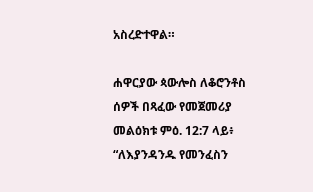አስረድተዋል።

ሐዋርያው ጳውሎስ ለቆሮንቶስ ሰዎች በጻፈው የመጀመሪያ መልዕክቱ ምዕ. 12:7 ላይ፥ “ለእያንዳንዱ የመንፈስን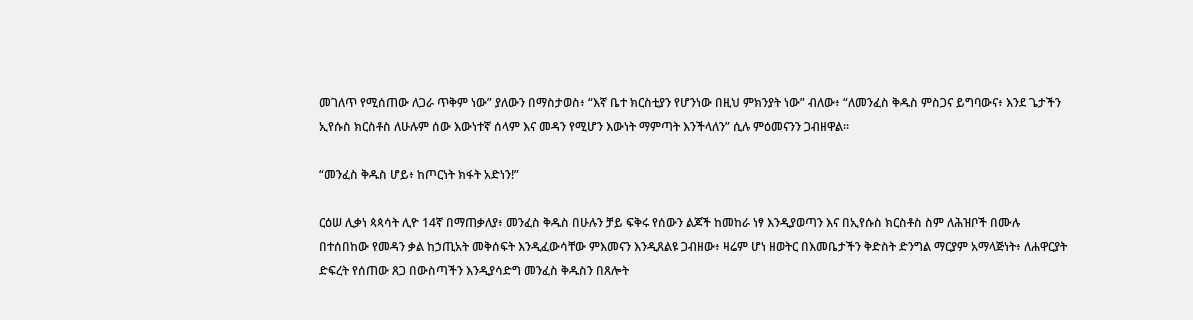መገለጥ የሚሰጠው ለጋራ ጥቅም ነው” ያለውን በማስታወስ፥ “እኛ ቤተ ክርስቲያን የሆንነው በዚህ ምክንያት ነው” ብለው፥ “ለመንፈስ ቅዱስ ምስጋና ይግባውና፥ እንደ ጌታችን ኢየሱስ ክርስቶስ ለሁሉም ሰው እውነተኛ ሰላም እና መዳን የሚሆን እውነት ማምጣት እንችላለን” ሲሉ ምዕመናንን ጋብዘዋል።

“መንፈስ ቅዱስ ሆይ፥ ከጦርነት ክፋት አድነን!”

ርዕሠ ሊቃነ ጳጳሳት ሊዮ 14ኛ በማጠቃለያ፥ መንፈስ ቅዱስ በሁሉን ቻይ ፍቅሩ የሰውን ልጆች ከመከራ ነፃ እንዲያወጣን እና በኢየሱስ ክርስቶስ ስም ለሕዝቦች በሙሉ በተሰበከው የመዳን ቃል ከኃጢአት መቅሰፍት እንዲፈውሳቸው ምእመናን እንዲጸልዩ ጋብዘው፥ ዛሬም ሆነ ዘወትር በእመቤታችን ቅድስት ድንግል ማርያም አማላጅነት፥ ለሐዋርያት ድፍረት የሰጠው ጸጋ በውስጣችን እንዲያሳድግ መንፈስ ቅዱስን በጸሎት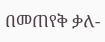በመጠየቅ ቃለ-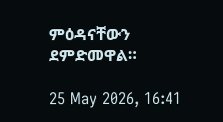ምዕዳናቸውን ደምድመዋል።

25 May 2026, 16:41